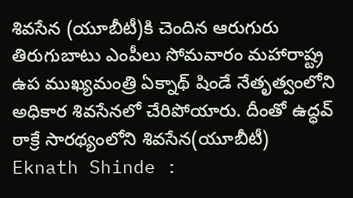శివసేన (యూబీటీ)కి చెందిన ఆరుగురు తిరుగుబాటు ఎంపీలు సోమవారం మహారాష్ట్ర ఉప ముఖ్యమంత్రి ఏక్నాథ్ షిండే నేతృత్వంలోని అధికార శివసేనలో చేరిపోయారు. దీంతో ఉద్ధవ్ ఠాక్రే సారథ్యంలోని శివసేన(యూబీటీ)
Eknath Shinde :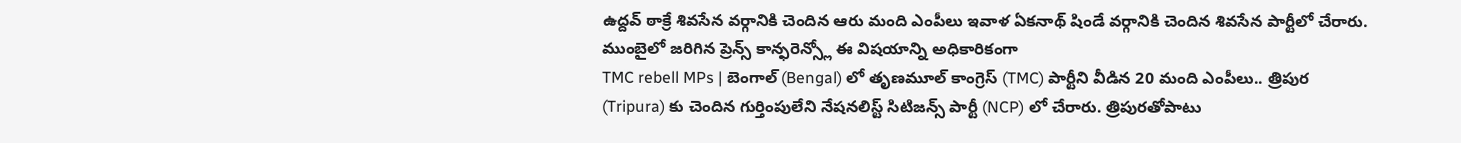ఉద్దవ్ ఠాక్రే శివసేన వర్గానికి చెందిన ఆరు మంది ఎంపీలు ఇవాళ ఏకనాథ్ షిండే వర్గానికి చెందిన శివసేన పార్టీలో చేరారు. ముంబైలో జరిగిన ప్రెన్స్ కాన్ఫరెన్స్లో ఈ విషయాన్ని అధికారికంగా
TMC rebell MPs | బెంగాల్ (Bengal) లో తృణమూల్ కాంగ్రెస్ (TMC) పార్టీని వీడిన 20 మంది ఎంపీలు.. త్రిపుర (Tripura) కు చెందిన గుర్తింపులేని నేషనలిస్ట్ సిటిజన్స్ పార్టీ (NCP) లో చేరారు. త్రిపురతోపాటు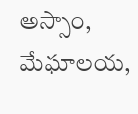అస్సాం, మేఘాలయ,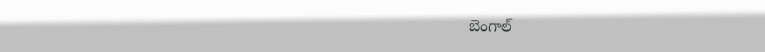బెంగాల్